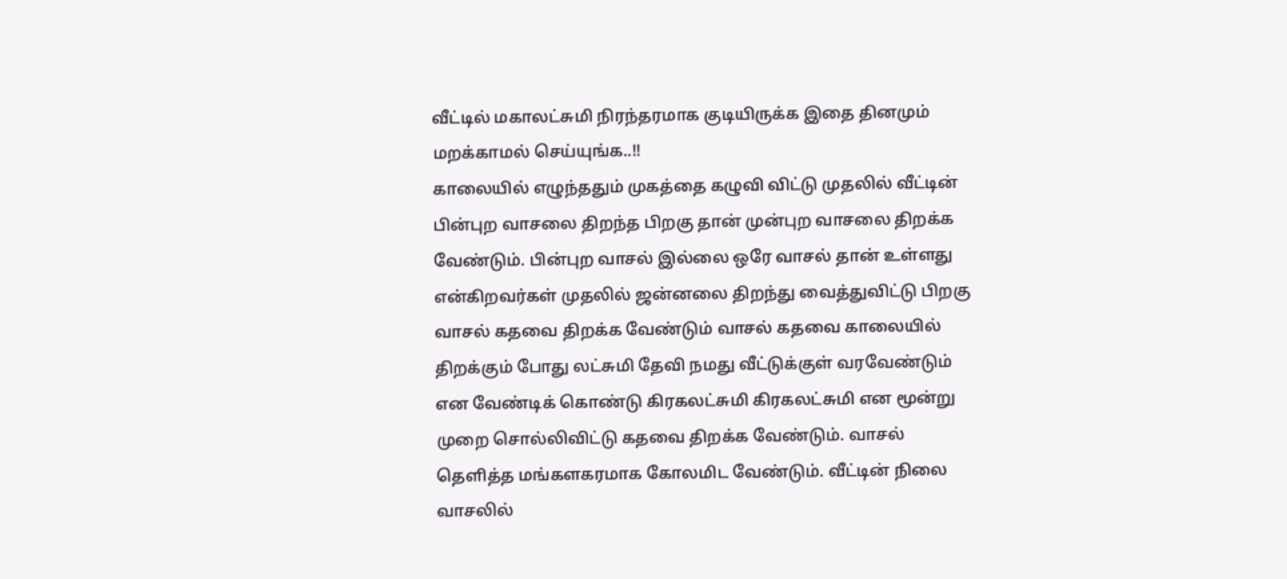வீட்டில் மகாலட்சுமி நிரந்தரமாக குடியிருக்க இதை தினமும் மறக்காமல் செய்யுங்க..!!
காலையில் எழுந்ததும் முகத்தை கழுவி விட்டு முதலில் வீட்டின் பின்புற வாசலை திறந்த பிறகு தான் முன்புற வாசலை திறக்க வேண்டும். பின்புற வாசல் இல்லை ஒரே வாசல் தான் உள்ளது என்கிறவர்கள் முதலில் ஜன்னலை திறந்து வைத்துவிட்டு பிறகு வாசல் கதவை திறக்க வேண்டும் வாசல் கதவை காலையில் திறக்கும் போது லட்சுமி தேவி நமது வீட்டுக்குள் வரவேண்டும் என வேண்டிக் கொண்டு கிரகலட்சுமி கிரகலட்சுமி என மூன்று முறை சொல்லிவிட்டு கதவை திறக்க வேண்டும். வாசல் தெளித்த மங்களகரமாக கோலமிட வேண்டும். வீட்டின் நிலை வாசலில்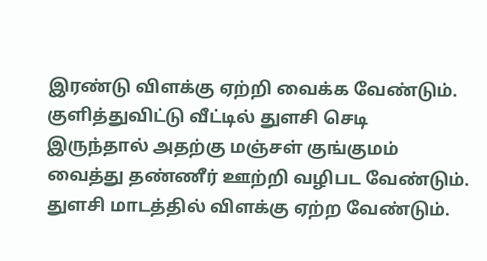இரண்டு விளக்கு ஏற்றி வைக்க வேண்டும். குளித்துவிட்டு வீட்டில் துளசி செடி இருந்தால் அதற்கு மஞ்சள் குங்குமம் வைத்து தண்ணீர் ஊற்றி வழிபட வேண்டும். துளசி மாடத்தில் விளக்கு ஏற்ற வேண்டும்.